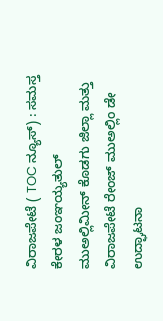ವಿರಾಜಪೇಟೆ ( TOC ನ್ಯೂಸ್) : ಸಮಸ್ತ ಕೇರಳ ಜಂಞಯ್ಯತುಲ್ ಮುಅಲ್ಲಿಮೀನ್ ಕೊಡಗು ಜಿಲ್ಲಾ ಮತ್ತು ವಿರಾಜಪೇಟೆ ರೇಂಜ್ ಮುಅಲ್ಲಿಂ ಡೇ ಉದ್ಘಾಟನಾ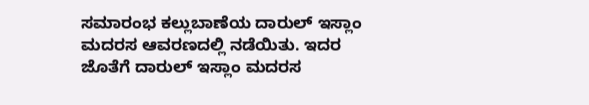ಸಮಾರಂಭ ಕಲ್ಲುಬಾಣೆಯ ದಾರುಲ್ ಇಸ್ಲಾಂ ಮದರಸ ಆವರಣದಲ್ಲಿ ನಡೆಯಿತು. ಇದರ ಜೊತೆಗೆ ದಾರುಲ್ ಇಸ್ಲಾಂ ಮದರಸ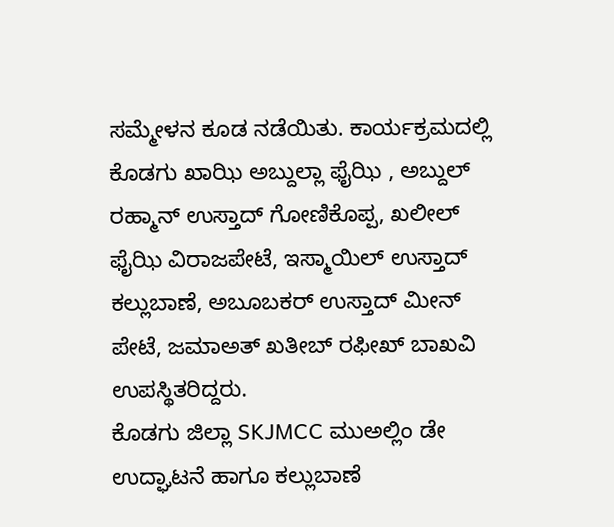ಸಮ್ಮೇಳನ ಕೂಡ ನಡೆಯಿತು. ಕಾರ್ಯಕ್ರಮದಲ್ಲಿ ಕೊಡಗು ಖಾಝಿ ಅಬ್ದುಲ್ಲಾ ಫೈಝಿ , ಅಬ್ದುಲ್ ರಹ್ಮಾನ್ ಉಸ್ತಾದ್ ಗೋಣಿಕೊಪ್ಪ, ಖಲೀಲ್ ಫೈಝಿ ವಿರಾಜಪೇಟೆ, ಇಸ್ಮಾಯಿಲ್ ಉಸ್ತಾದ್ ಕಲ್ಲುಬಾಣೆ, ಅಬೂಬಕರ್ ಉಸ್ತಾದ್ ಮೀನ್ ಪೇಟೆ, ಜಮಾಅತ್ ಖತೀಬ್ ರಫೀಖ್ ಬಾಖವಿ ಉಪಸ್ಥಿತರಿದ್ದರು.
ಕೊಡಗು ಜಿಲ್ಲಾ SKJMCC ಮುಅಲ್ಲಿಂ ಡೇ ಉದ್ಘಾಟನೆ ಹಾಗೂ ಕಲ್ಲುಬಾಣೆ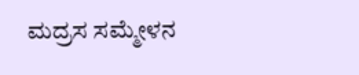ಮದ್ರಸ ಸಮ್ಮೇಳನ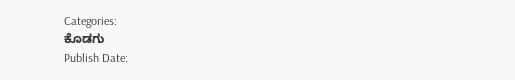Categories:
ಕೊಡಗು
Publish Date: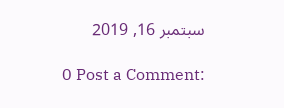سبتمبر 16, 2019

0 Post a Comment: